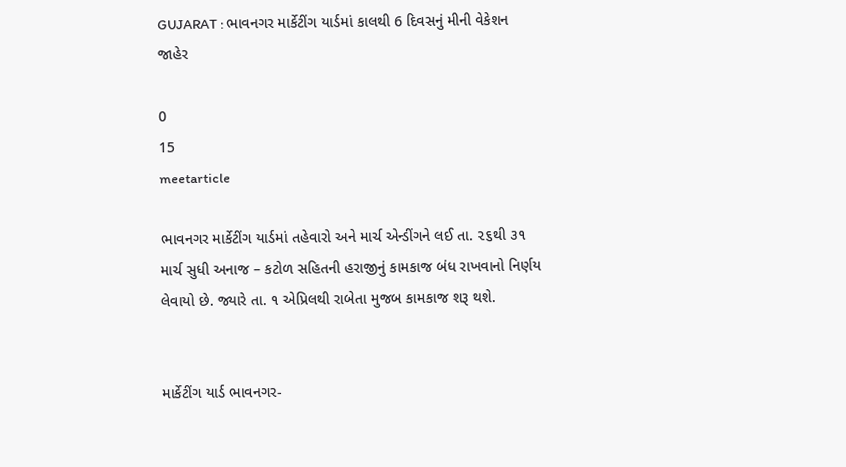GUJARAT : ભાવનગર માર્કેટીંગ યાર્ડમાં કાલથી 6 દિવસનું મીની વેકેશન જાહેર

0
15
meetarticle

ભાવનગર માર્કેટીંગ યાર્ડમાં તહેવારો અને માર્ચ એન્ડીંગને લઈ તા. ૨૬થી ૩૧ માર્ચ સુધી અનાજ – કટોળ સહિતની હરાજીનું કામકાજ બંધ રાખવાનો નિર્ણય લેવાયો છે. જ્યારે તા. ૧ એપ્રિલથી રાબેતા મુજબ કામકાજ શરૂ થશે.


માર્કેટીંગ યાર્ડ ભાવનગર-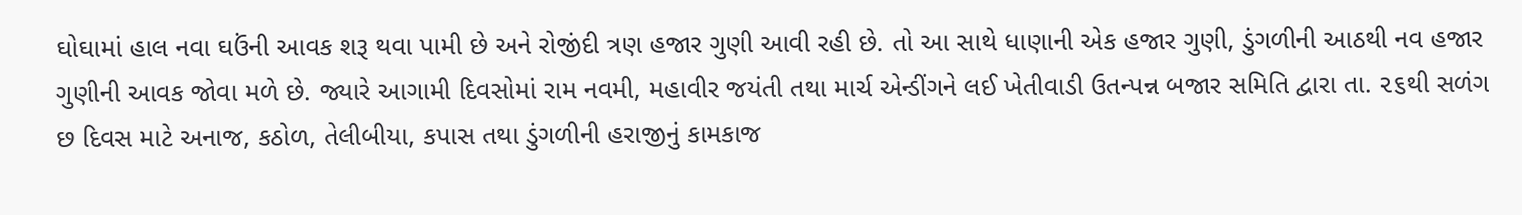ઘોઘામાં હાલ નવા ઘઉંની આવક શરૂ થવા પામી છે અને રોજીંદી ત્રણ હજાર ગુણી આવી રહી છે. તો આ સાથે ધાણાની એક હજાર ગુણી, ડુંગળીની આઠથી નવ હજાર ગુણીની આવક જોવા મળે છે. જ્યારે આગામી દિવસોમાં રામ નવમી, મહાવીર જયંતી તથા માર્ચ એન્ડીંગને લઈ ખેતીવાડી ઉતન્પન્ન બજાર સમિતિ દ્વારા તા. ૨૬થી સળંગ છ દિવસ માટે અનાજ, કઠોળ, તેલીબીયા, કપાસ તથા ડુંગળીની હરાજીનું કામકાજ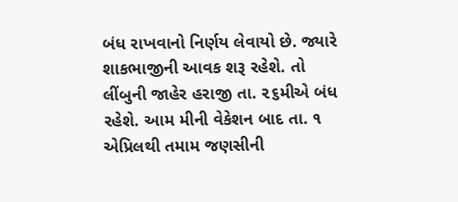બંધ રાખવાનો નિર્ણય લેવાયો છે. જ્યારે શાકભાજીની આવક શરૂ રહેશે. તો લીંબુની જાહેર હરાજી તા. ૨૬મીએ બંધ રહેશે. આમ મીની વેકેશન બાદ તા. ૧ એપ્રિલથી તમામ જણસીની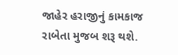જાહેર હરાજીનું કામકાજ રાબેતા મુજબ શરૂ થશે.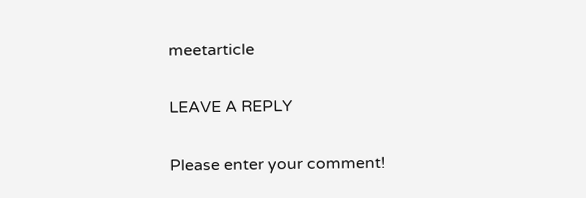meetarticle

LEAVE A REPLY

Please enter your comment!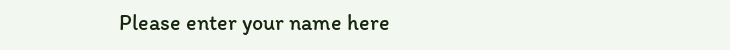Please enter your name here